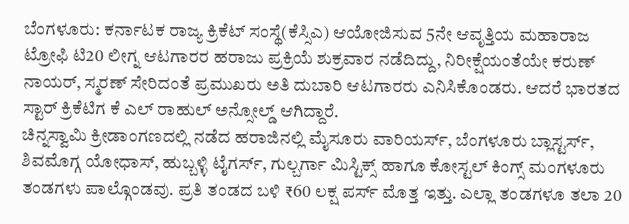ಬೆಂಗಳೂರು: ಕರ್ನಾಟಕ ರಾಜ್ಯ ಕ್ರಿಕೆಟ್ ಸಂಸ್ಥೆ(ಕೆಸ್ಸಿಎ) ಆಯೋಜಿಸುವ 5ನೇ ಆವೃತ್ತಿಯ ಮಹಾರಾಜ ಟ್ರೋಫಿ ಟಿ20 ಲೀಗ್ನ ಆಟಗಾರರ ಹರಾಜು ಪ್ರಕ್ರಿಯೆ ಶುಕ್ರವಾರ ನಡೆದಿದ್ದು, ನಿರೀಕ್ಷೆಯಂತೆಯೇ ಕರುಣ್ ನಾಯರ್, ಸ್ಮರಣ್ ಸೇರಿದಂತೆ ಪ್ರಮುಖರು ಅತಿ ದುಬಾರಿ ಆಟಗಾರರು ಎನಿಸಿಕೊಂಡರು. ಆದರೆ ಭಾರತದ ಸ್ಟಾರ್ ಕ್ರಿಕೆಟಿಗ ಕೆ ಎಲ್ ರಾಹುಲ್ ಅನ್ಸೋಲ್ಡ್ ಆಗಿದ್ದಾರೆ.
ಚಿನ್ನಸ್ವಾಮಿ ಕ್ರೀಡಾಂಗಣದಲ್ಲಿ ನಡೆದ ಹರಾಜಿನಲ್ಲಿ ಮೈಸೂರು ವಾರಿಯರ್ಸ್, ಬೆಂಗಳೂರು ಬ್ಲಾಸ್ಟರ್ಸ್, ಶಿವಮೊಗ್ಗ ಯೋಧಾಸ್, ಹುಬ್ಬಳ್ಳಿ ಟೈಗರ್ಸ್, ಗುಲ್ಬರ್ಗಾ ಮಿಸ್ಟಿಕ್ಸ್ ಹಾಗೂ ಕೋಸ್ಟಲ್ ಕಿಂಗ್ಸ್ ಮಂಗಳೂರು ತಂಡಗಳು ಪಾಲ್ಗೊಂಡವು. ಪ್ರತಿ ತಂಡದ ಬಳಿ ₹60 ಲಕ್ಷ ಪರ್ಸ್ ಮೊತ್ತ ಇತ್ತು. ಎಲ್ಲಾ ತಂಡಗಳೂ ತಲಾ 20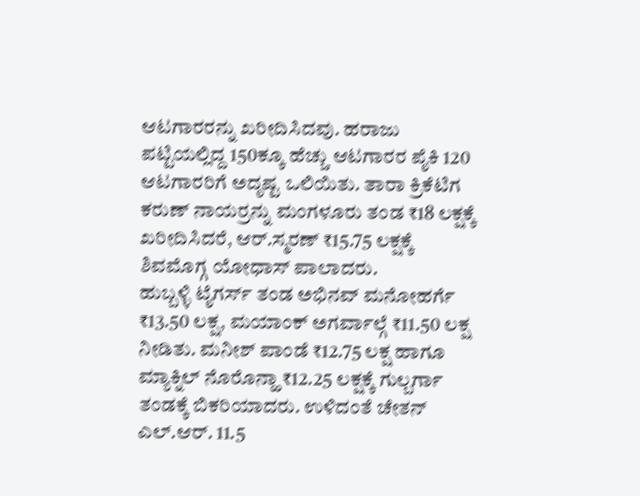ಆಟಗಾರರನ್ನು ಖರೀದಿಸಿದವು. ಹರಾಜು ಪಟ್ಟಿಯಲ್ಲಿದ್ದ 150ಕ್ಕೂ ಹೆಚ್ಚು ಆಟಗಾರರ ಪೈಕಿ 120 ಆಟಗಾರರಿಗೆ ಅದೃಷ್ಟ ಒಲಿಯಿತು. ತಾರಾ ಕ್ರಿಕೆಟಿಗ ಕರುಣ್ ನಾಯರ್ರನ್ನು ಮಂಗಳೂರು ತಂಡ ₹18 ಲಕ್ಷಕ್ಕೆ ಖರೀದಿಸಿದರೆ, ಆರ್.ಸ್ಮರಣ್ ₹15.75 ಲಕ್ಷಕ್ಕೆ ಶಿವಮೊಗ್ಗ ಯೋಧಾಸ್ ಪಾಲಾದರು.
ಹುಬ್ಬಳ್ಳಿ ಟೈಗರ್ಸ್ ತಂಡ ಅಭಿನವ್ ಮನೋಹರ್ಗೆ ₹13.50 ಲಕ್ಷ, ಮಯಾಂಕ್ ಅಗರ್ವಾಲ್ಗೆ ₹11.50 ಲಕ್ಷ ನೀಡಿತು. ಮನೀಶ್ ಪಾಂಡೆ ₹12.75 ಲಕ್ಷ ಹಾಗೂ ಮ್ಯಾಕ್ನಿಲ್ ನೊರೊನ್ಹಾ ₹12.25 ಲಕ್ಷಕ್ಕೆ ಗುಲ್ಬರ್ಗಾ ತಂಡಕ್ಕೆ ಬಿಕರಿಯಾದರು. ಉಳಿದಂತೆ ಚೇತನ್ ಎಲ್.ಆರ್. 11.5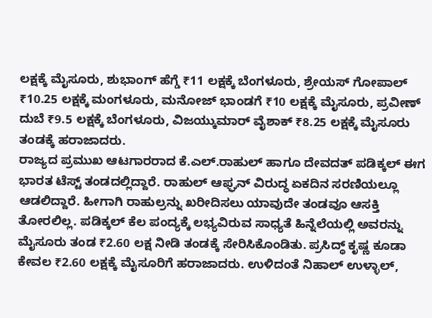ಲಕ್ಷಕ್ಕೆ ಮೈಸೂರು, ಶುಭಾಂಗ್ ಹೆಗ್ಡೆ ₹11 ಲಕ್ಷಕ್ಕೆ ಬೆಂಗಳೂರು, ಶ್ರೇಯಸ್ ಗೋಪಾಲ್ ₹10.25 ಲಕ್ಷಕ್ಕೆ ಮಂಗಳೂರು, ಮನೋಜ್ ಭಾಂಡಗೆ ₹10 ಲಕ್ಷಕ್ಕೆ ಮೈಸೂರು, ಪ್ರವೀಣ್ ದುಬೆ ₹9.5 ಲಕ್ಷಕ್ಕೆ ಬೆಂಗಳೂರು, ವಿಜಯ್ಕುಮಾರ್ ವೈಶಾಕ್ ₹8.25 ಲಕ್ಷಕ್ಕೆ ಮೈಸೂರು ತಂಡಕ್ಕೆ ಹರಾಜಾದರು.
ರಾಜ್ಯದ ಪ್ರಮುಖ ಆಟಗಾರರಾದ ಕೆ.ಎಲ್.ರಾಹುಲ್ ಹಾಗೂ ದೇವದತ್ ಪಡಿಕ್ಕಲ್ ಈಗ ಭಾರತ ಟೆಸ್ಟ್ ತಂಡದಲ್ಲಿದ್ದಾರೆ. ರಾಹುಲ್ ಆಫ್ಘನ್ ವಿರುದ್ಧ ಏಕದಿನ ಸರಣಿಯಲ್ಲೂ ಆಡಲಿದ್ದಾರೆ. ಹೀಗಾಗಿ ರಾಹುಲ್ರನ್ನು ಖರೀದಿಸಲು ಯಾವುದೇ ತಂಡವೂ ಆಸಕ್ತಿ ತೋರಲಿಲ್ಲ. ಪಡಿಕ್ಕಲ್ ಕೆಲ ಪಂದ್ಯಕ್ಕೆ ಲಭ್ಯವಿರುವ ಸಾಧ್ಯತೆ ಹಿನ್ನೆಲೆಯಲ್ಲಿ ಅವರನ್ನು ಮೈಸೂರು ತಂಡ ₹2.60 ಲಕ್ಷ ನೀಡಿ ತಂಡಕ್ಕೆ ಸೇರಿಸಿಕೊಂಡಿತು. ಪ್ರಸಿದ್ಧ್ ಕೃಷ್ಣ ಕೂಡಾ ಕೇವಲ ₹2.60 ಲಕ್ಷಕ್ಕೆ ಮೈಸೂರಿಗೆ ಹರಾಜಾದರು. ಉಳಿದಂತೆ ನಿಹಾಲ್ ಉಳ್ಳಾಲ್,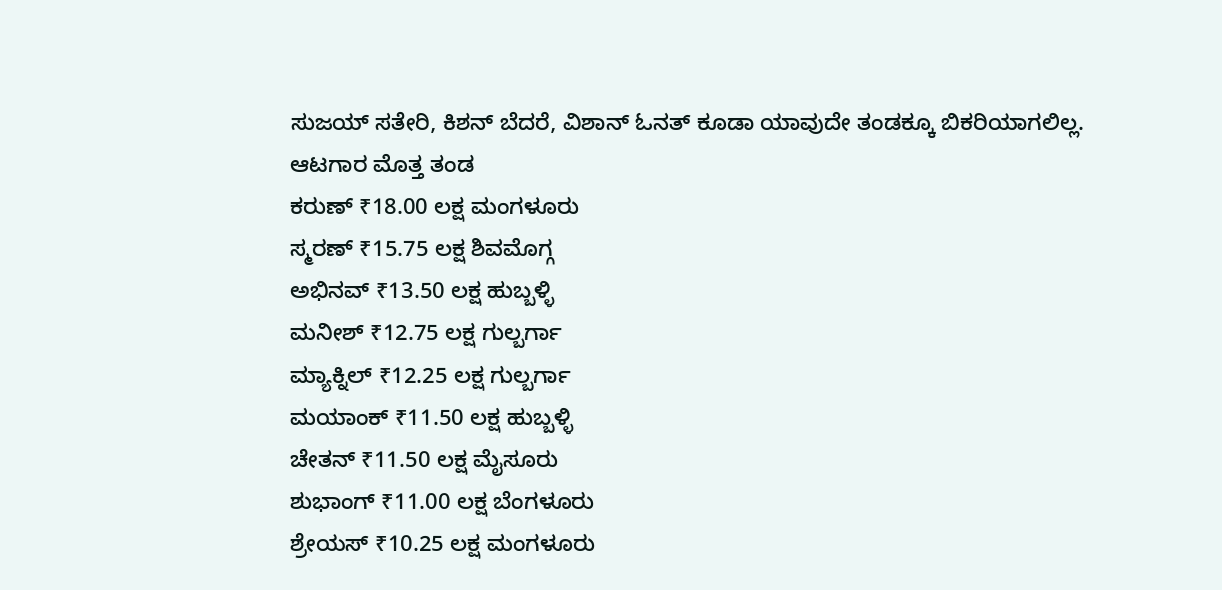ಸುಜಯ್ ಸತೇರಿ, ಕಿಶನ್ ಬೆದರೆ, ವಿಶಾನ್ ಓನತ್ ಕೂಡಾ ಯಾವುದೇ ತಂಡಕ್ಕೂ ಬಿಕರಿಯಾಗಲಿಲ್ಲ.
ಆಟಗಾರ ಮೊತ್ತ ತಂಡ
ಕರುಣ್ ₹18.00 ಲಕ್ಷ ಮಂಗಳೂರು
ಸ್ಮರಣ್ ₹15.75 ಲಕ್ಷ ಶಿವಮೊಗ್ಗ
ಅಭಿನವ್ ₹13.50 ಲಕ್ಷ ಹುಬ್ಬಳ್ಳಿ
ಮನೀಶ್ ₹12.75 ಲಕ್ಷ ಗುಲ್ಬರ್ಗಾ
ಮ್ಯಾಕ್ನಿಲ್ ₹12.25 ಲಕ್ಷ ಗುಲ್ಬರ್ಗಾ
ಮಯಾಂಕ್ ₹11.50 ಲಕ್ಷ ಹುಬ್ಬಳ್ಳಿ
ಚೇತನ್ ₹11.50 ಲಕ್ಷ ಮೈಸೂರು
ಶುಭಾಂಗ್ ₹11.00 ಲಕ್ಷ ಬೆಂಗಳೂರು
ಶ್ರೇಯಸ್ ₹10.25 ಲಕ್ಷ ಮಂಗಳೂರು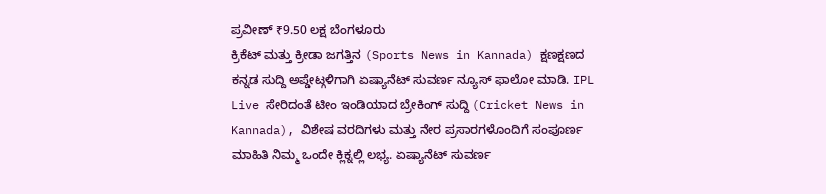ಪ್ರವೀಣ್ ₹9.50 ಲಕ್ಷ ಬೆಂಗಳೂರು
ಕ್ರಿಕೆಟ್ ಮತ್ತು ಕ್ರೀಡಾ ಜಗತ್ತಿನ (Sports News in Kannada) ಕ್ಷಣಕ್ಷಣದ ಕನ್ನಡ ಸುದ್ದಿ ಅಪ್ಡೇಟ್ಗಳಿಗಾಗಿ ಏಷ್ಯಾನೆಟ್ ಸುವರ್ಣ ನ್ಯೂಸ್ ಫಾಲೋ ಮಾಡಿ. IPL Live ಸೇರಿದಂತೆ ಟೀಂ ಇಂಡಿಯಾದ ಬ್ರೇಕಿಂಗ್ ಸುದ್ದಿ (Cricket News in Kannada), ವಿಶೇಷ ವರದಿಗಳು ಮತ್ತು ನೇರ ಪ್ರಸಾರಗಳೊಂದಿಗೆ ಸಂಪೂರ್ಣ ಮಾಹಿತಿ ನಿಮ್ಮ ಒಂದೇ ಕ್ಲಿಕ್ನಲ್ಲಿ ಲಭ್ಯ. ಏಷ್ಯಾನೆಟ್ ಸುವರ್ಣ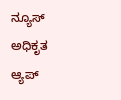ನ್ಯೂಸ್ ಅಧಿಕೃತ ಆ್ಯಪ್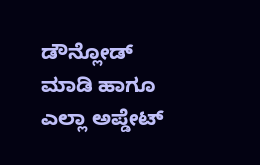ಡೌನ್ಲೋಡ್ ಮಾಡಿ ಹಾಗೂ ಎಲ್ಲಾ ಅಪ್ಡೇಟ್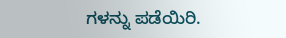ಗಳನ್ನು ಪಡೆಯಿರಿ.